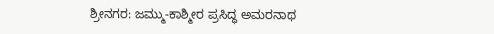ಶ್ರೀನಗರ: ಜಮ್ಮು-ಕಾಶ್ಮೀರ ಪ್ರಸಿದ್ಧ ಅಮರನಾಥ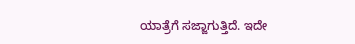ಯಾತ್ರೆಗೆ ಸಜ್ಜಾಗುತ್ತಿದೆ. ಇದೇ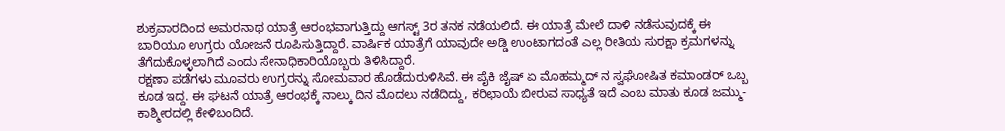ಶುಕ್ರವಾರದಿಂದ ಅಮರನಾಥ ಯಾತ್ರೆ ಆರಂಭವಾಗುತ್ತಿದ್ದು ಆಗಸ್ಟ್ 3ರ ತನಕ ನಡೆಯಲಿದೆ. ಈ ಯಾತ್ರೆ ಮೇಲೆ ದಾಳಿ ನಡೆಸುವುದಕ್ಕೆ ಈ ಬಾರಿಯೂ ಉಗ್ರರು ಯೋಜನೆ ರೂಪಿಸುತ್ತಿದ್ದಾರೆ. ವಾರ್ಷಿಕ ಯಾತ್ರೆಗೆ ಯಾವುದೇ ಅಡ್ಡಿ ಉಂಟಾಗದಂತೆ ಎಲ್ಲ ರೀತಿಯ ಸುರಕ್ಷಾ ಕ್ರಮಗಳನ್ನು ತೆಗೆದುಕೊಳ್ಳಲಾಗಿದೆ ಎಂದು ಸೇನಾಧಿಕಾರಿಯೊಬ್ಬರು ತಿಳಿಸಿದ್ದಾರೆ.
ರಕ್ಷಣಾ ಪಡೆಗಳು ಮೂವರು ಉಗ್ರರನ್ನು ಸೋಮವಾರ ಹೊಡೆದುರುಳಿಸಿವೆ. ಈ ಪೈಕಿ ಜೈಷ್ ಏ ಮೊಹಮ್ಮದ್ ನ ಸ್ವಘೋಷಿತ ಕಮಾಂಡರ್ ಒಬ್ಬ ಕೂಡ ಇದ್ದ. ಈ ಘಟನೆ ಯಾತ್ರೆ ಆರಂಭಕ್ಕೆ ನಾಲ್ಕು ದಿನ ಮೊದಲು ನಡೆದಿದ್ದು, ಕರಿಛಾಯೆ ಬೀರುವ ಸಾಧ್ಯತೆ ಇದೆ ಎಂಬ ಮಾತು ಕೂಡ ಜಮ್ಮು-ಕಾಶ್ಮೀರದಲ್ಲಿ ಕೇಳಿಬಂದಿದೆ.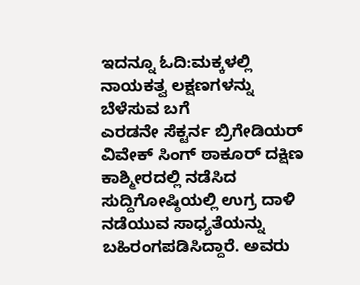ಇದನ್ನೂ ಓದಿ:ಮಕ್ಕಳಲ್ಲಿ ನಾಯಕತ್ವ ಲಕ್ಷಣಗಳನ್ನು ಬೆಳೆಸುವ ಬಗೆ
ಎರಡನೇ ಸೆಕ್ಟರ್ನ ಬ್ರಿಗೇಡಿಯರ್ ವಿವೇಕ್ ಸಿಂಗ್ ಠಾಕೂರ್ ದಕ್ಷಿಣ ಕಾಶ್ಮೀರದಲ್ಲಿ ನಡೆಸಿದ ಸುದ್ದಿಗೋಷ್ಠಿಯಲ್ಲಿ ಉಗ್ರ ದಾಳಿ ನಡೆಯುವ ಸಾಧ್ಯತೆಯನ್ನು ಬಹಿರಂಗಪಡಿಸಿದ್ದಾರೆ. ಅವರು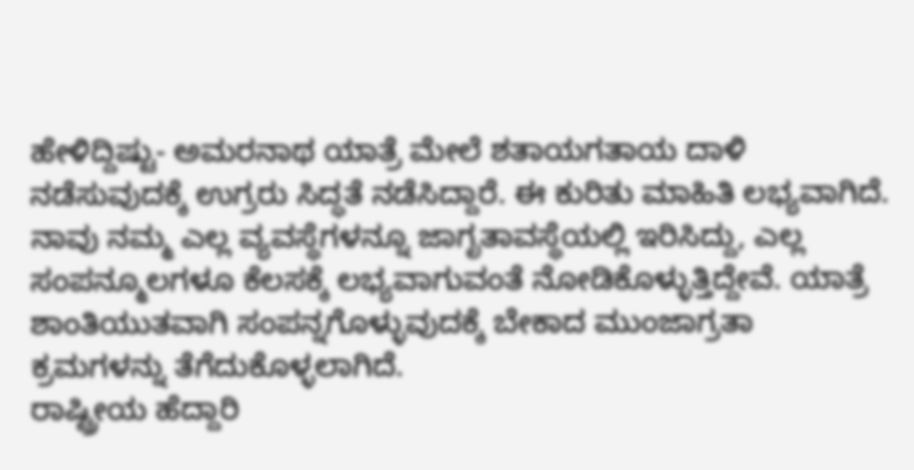ಹೇಳಿದ್ದಿಷ್ಟು- ಅಮರನಾಥ ಯಾತ್ರೆ ಮೇಲೆ ಶತಾಯಗತಾಯ ದಾಳಿ ನಡೆಸುವುದಕ್ಕೆ ಉಗ್ರರು ಸಿದ್ಧತೆ ನಡೆಸಿದ್ದಾರೆ. ಈ ಕುರಿತು ಮಾಹಿತಿ ಲಭ್ಯವಾಗಿದೆ. ನಾವು ನಮ್ಮ ಎಲ್ಲ ವ್ಯವಸ್ಥೆಗಳನ್ನೂ ಜಾಗೃತಾವಸ್ಥೆಯಲ್ಲಿ ಇರಿಸಿದ್ದು, ಎಲ್ಲ ಸಂಪನ್ಮೂಲಗಳೂ ಕೆಲಸಕ್ಕೆ ಲಭ್ಯವಾಗುವಂತೆ ನೋಡಿಕೊಳ್ಳುತ್ತಿದ್ದೇವೆ. ಯಾತ್ರೆ ಶಾಂತಿಯುತವಾಗಿ ಸಂಪನ್ನಗೊಳ್ಳುವುದಕ್ಕೆ ಬೇಕಾದ ಮುಂಜಾಗ್ರತಾ ಕ್ರಮಗಳನ್ನು ತೆಗೆದುಕೊಳ್ಳಲಾಗಿದೆ.
ರಾಷ್ಟ್ರೀಯ ಹೆದ್ದಾರಿ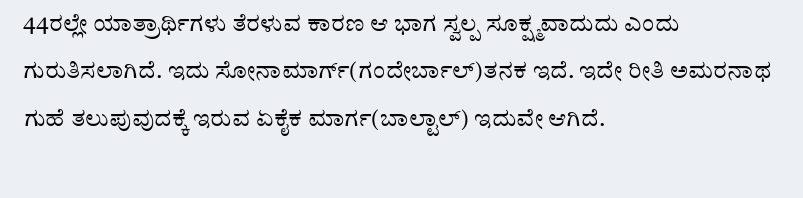44ರಲ್ಲೇ ಯಾತ್ರಾರ್ಥಿಗಳು ತೆರಳುವ ಕಾರಣ ಆ ಭಾಗ ಸ್ವಲ್ಪ ಸೂಕ್ಷ್ಮವಾದುದು ಎಂದು ಗುರುತಿಸಲಾಗಿದೆ. ಇದು ಸೋನಾಮಾರ್ಗ್(ಗಂದೇರ್ಬಾಲ್)ತನಕ ಇದೆ. ಇದೇ ರೀತಿ ಅಮರನಾಥ ಗುಹೆ ತಲುಪುವುದಕ್ಕೆ ಇರುವ ಏಕೈಕ ಮಾರ್ಗ(ಬಾಲ್ಟಾಲ್) ಇದುವೇ ಆಗಿದೆ.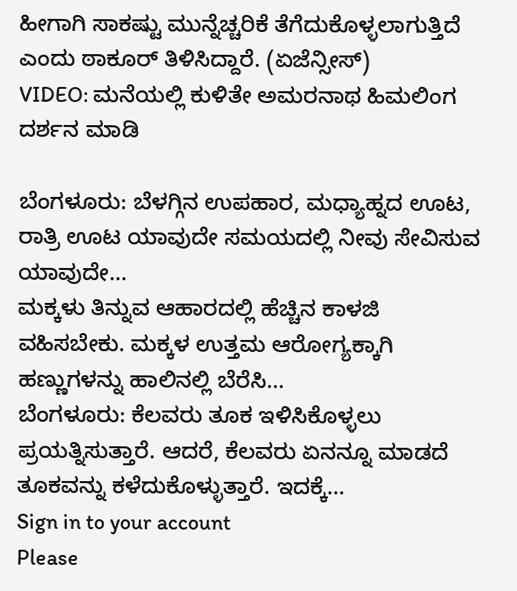ಹೀಗಾಗಿ ಸಾಕಷ್ಟು ಮುನ್ನೆಚ್ಚರಿಕೆ ತೆಗೆದುಕೊಳ್ಳಲಾಗುತ್ತಿದೆ ಎಂದು ಠಾಕೂರ್ ತಿಳಿಸಿದ್ದಾರೆ. (ಏಜೆನ್ಸೀಸ್)
VIDEO: ಮನೆಯಲ್ಲಿ ಕುಳಿತೇ ಅಮರನಾಥ ಹಿಮಲಿಂಗ ದರ್ಶನ ಮಾಡಿ

ಬೆಂಗಳೂರು: ಬೆಳಗ್ಗಿನ ಉಪಹಾರ, ಮಧ್ಯಾಹ್ನದ ಊಟ, ರಾತ್ರಿ ಊಟ ಯಾವುದೇ ಸಮಯದಲ್ಲಿ ನೀವು ಸೇವಿಸುವ ಯಾವುದೇ…
ಮಕ್ಕಳು ತಿನ್ನುವ ಆಹಾರದಲ್ಲಿ ಹೆಚ್ಚಿನ ಕಾಳಜಿ ವಹಿಸಬೇಕು. ಮಕ್ಕಳ ಉತ್ತಮ ಆರೋಗ್ಯಕ್ಕಾಗಿ ಹಣ್ಣುಗಳನ್ನು ಹಾಲಿನಲ್ಲಿ ಬೆರೆಸಿ…
ಬೆಂಗಳೂರು: ಕೆಲವರು ತೂಕ ಇಳಿಸಿಕೊಳ್ಳಲು ಪ್ರಯತ್ನಿಸುತ್ತಾರೆ. ಆದರೆ, ಕೆಲವರು ಏನನ್ನೂ ಮಾಡದೆ ತೂಕವನ್ನು ಕಳೆದುಕೊಳ್ಳುತ್ತಾರೆ. ಇದಕ್ಕೆ…
Sign in to your account
Please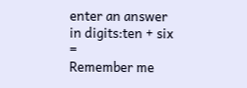enter an answer in digits:ten + six =
Remember me